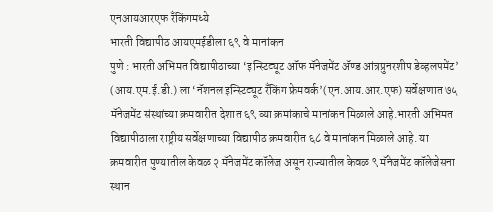एनआयआरएफ रँकिंगमध्ये
भारती विद्यापीठ आयएमईडीला ६९ वे मानांकन
पुणे : भारती अभिमत विद्यापीठाच्या ‘इन्स्टिट्यूट ऑफ मॅनेजमेंट ॲण्ड आंत्रप्रुनरशीप डेव्हलपमेंट’ (आय.एम.ई.डी.) ला ‘नॅशनल इन्स्टिट्यूट रँकिंग फ्रेमवर्क’(एन.आय.आर.एफ) सर्वेक्षणात ७५ मॅनेजमेंट संस्थांच्या क्रमवारीत देशात ६९ व्या क्रमांकाचे मानांकन मिळाले आहे.भारती अभिमत विद्यापीठाला राष्ट्रीय सर्वेक्षणाच्या विद्यापीठ क्रमवारीत ६८ वे मानांकन मिळाले आहे. या क्रमवारीत पुण्यातील केवळ २ मॅनेजमेंट कॉलेज असून राज्यातील केवळ ९ मॅनेजमेंट कॉलेजेसना स्थान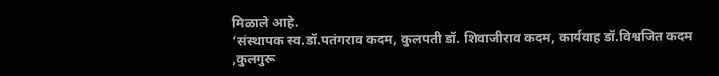मिळाले आहे.
‘संस्थापक स्व.डॉ.पतंगराव कदम, कुलपती डॉ. शिवाजीराव कदम, कार्यवाह डॉ.विश्वजित कदम ,कुलगुरू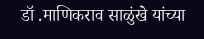डॉ .माणिकराव साळुंखे यांच्या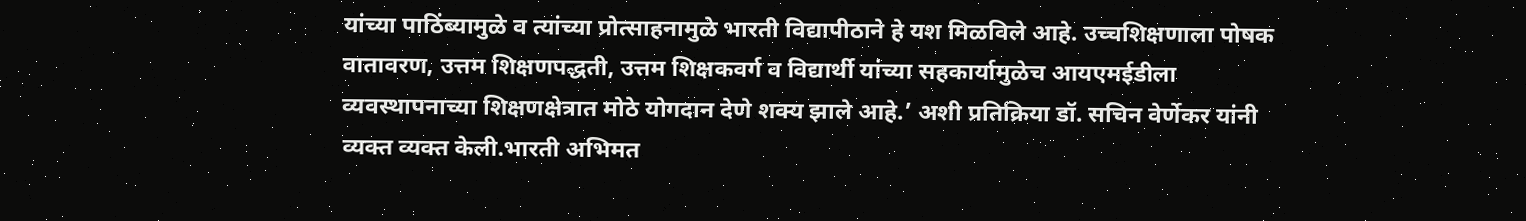यांच्या पाठिंब्यामुळे व त्यांच्या प्रोत्साहनामुळे भारती विद्यापीठाने हे यश मिळविले आहे. उच्चशिक्षणाला पोषक वातावरण, उत्तम शिक्षणपद्धती, उत्तम शिक्षकवर्ग व विद्यार्थी यांच्या सहकार्यामुळेच आयएमईडीला व्यवस्थापनाच्या शिक्षणक्षेत्रात मोठे योगदान देणे शक्य झाले आहे.’ अशी प्रतिक्रिया डॉ. सचिन वेर्णेकर यांनी व्यक्त व्यक्त केली.भारती अभिमत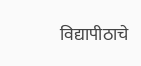विद्यापीठाचे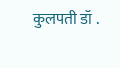कुलपती डॉ .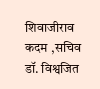शिवाजीराव कदम ,सचिव डॉ. विश्वजित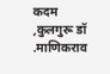कदम ,कुलगुरू डॉ .माणिकराव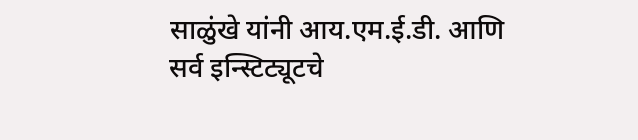साळुंखे यांनी आय.एम.ई.डी. आणि सर्व इन्स्टिट्यूटचे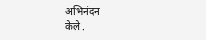अभिनंदन
केले .